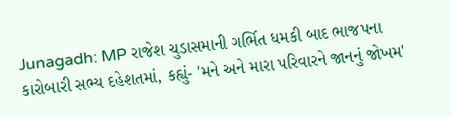Junagadh: MP રાજેશ ચુડાસમાની ગર્ભિત ધમકી બાદ ભાજપના કારોબારી સભ્ય દહેશતમાં, કહ્યું- 'મને અને મારા પરિવારને જાનનું જોખમ'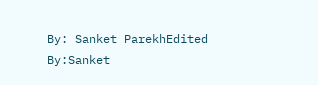By: Sanket ParekhEdited By:Sanket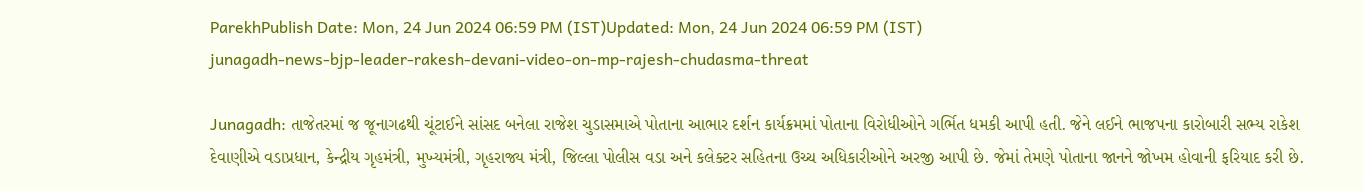ParekhPublish Date: Mon, 24 Jun 2024 06:59 PM (IST)Updated: Mon, 24 Jun 2024 06:59 PM (IST)
junagadh-news-bjp-leader-rakesh-devani-video-on-mp-rajesh-chudasma-threat

Junagadh: તાજેતરમાં જ જૂનાગઢથી ચૂંટાઈને સાંસદ બનેલા રાજેશ ચુડાસમાએ પોતાના આભાર દર્શન કાર્યક્રમમાં પોતાના વિરોધીઓને ગર્ભિત ધમકી આપી હતી. જેને લઈને ભાજપના કારોબારી સભ્ય રાકેશ દેવાણીએ વડાપ્રધાન, કેન્દ્રીય ગૃહમંત્રી, મુખ્યમંત્રી, ગૃહરાજ્ય મંત્રી, જિલ્લા પોલીસ વડા અને કલેક્ટર સહિતના ઉચ્ચ અધિકારીઓને અરજી આપી છે. જેમાં તેમણે પોતાના જાનને જોખમ હોવાની ફરિયાદ કરી છે.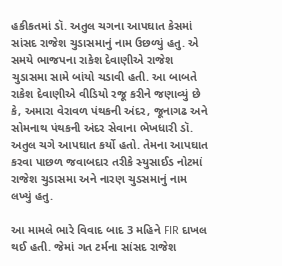હકીકતમાં ડૉ. અતુલ ચગના આપઘાત કેસમાં સાંસદ રાજેશ ચુડાસમાનું નામ ઉછળ્યું હતુ. એ સમયે ભાજપના રાકેશ દેવાણીએ રાજેશ ચુડાસમા સામે બાંયો ચડાવી હતી. આ બાબતે રાકેશ દેવાણીએ વીડિયો રજૂ કરીને જણાવ્યું છે કે, અમારા વેરાવળ પંથકની અંદર, જૂનાગઢ અને સોમનાથ પંથકની અંદર સેવાના ભેખધારી ડૉ. અતુલ ચગે આપઘાત કર્યો હતો. તેમના આપઘાત કરવા પાછળ જવાબદાર તરીકે સ્યુસાઈડ નોટમાં રાજેશ ચુડાસમા અને નારણ ચુડસમાનું નામ લખ્યું હતુ.

આ મામલે ભારે વિવાદ બાદ 3 મહિને FIR દાખલ થઈ હતી. જેમાં ગત ટર્મના સાંસદ રાજેશ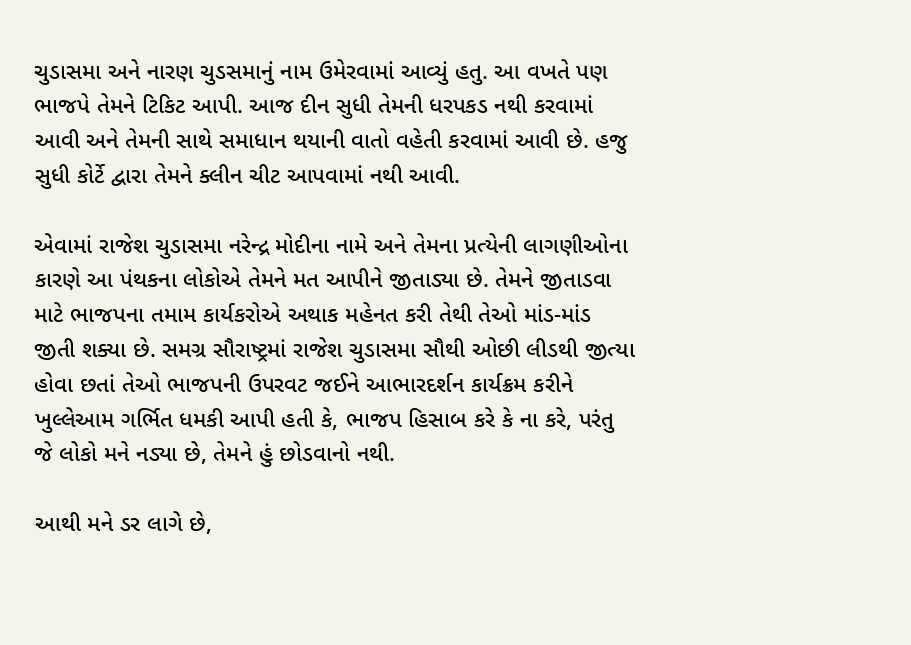ચુડાસમા અને નારણ ચુડસમાનું નામ ઉમેરવામાં આવ્યું હતુ. આ વખતે પણ ભાજપે તેમને ટિકિટ આપી. આજ દીન સુધી તેમની ધરપકડ નથી કરવામાં આવી અને તેમની સાથે સમાધાન થયાની વાતો વહેતી કરવામાં આવી છે. હજુ સુધી કોર્ટે દ્વારા તેમને ક્લીન ચીટ આપવામાં નથી આવી.

એવામાં રાજેશ ચુડાસમા નરેન્દ્ર મોદીના નામે અને તેમના પ્રત્યેની લાગણીઓના કારણે આ પંથકના લોકોએ તેમને મત આપીને જીતાડ્યા છે. તેમને જીતાડવા માટે ભાજપના તમામ કાર્યકરોએ અથાક મહેનત કરી તેથી તેઓ માંડ-માંડ જીતી શક્યા છે. સમગ્ર સૌરાષ્ટ્રમાં રાજેશ ચુડાસમા સૌથી ઓછી લીડથી જીત્યા હોવા છતાં તેઓ ભાજપની ઉપરવટ જઈને આભારદર્શન કાર્યક્રમ કરીને ખુલ્લેઆમ ગર્ભિત ધમકી આપી હતી કે, ભાજપ હિસાબ કરે કે ના કરે, પરંતુ જે લોકો મને નડ્યા છે, તેમને હું છોડવાનો નથી.

આથી મને ડર લાગે છે,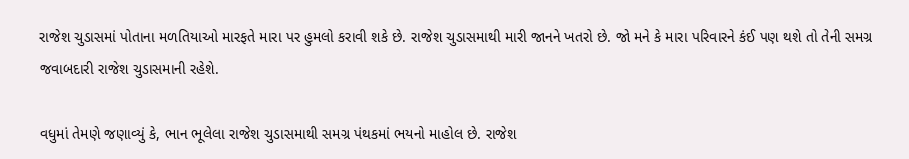રાજેશ ચુડાસમાં પોતાના મળતિયાઓ મારફતે મારા પર હુમલો કરાવી શકે છે. રાજેશ ચુડાસમાથી મારી જાનને ખતરો છે. જો મને કે મારા પરિવારને કંઈ પણ થશે તો તેની સમગ્ર જવાબદારી રાજેશ ચુડાસમાની રહેશે.

વધુમાં તેમણે જણાવ્યું કે, ભાન ભૂલેલા રાજેશ ચુડાસમાથી સમગ્ર પંથકમાં ભયનો માહોલ છે. રાજેશ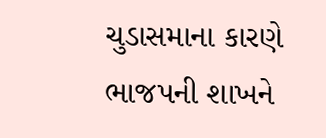ચુડાસમાના કારણે ભાજપની શાખને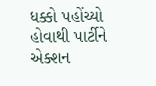ધક્કો પહોંચ્યો હોવાથી પાર્ટીને એક્શન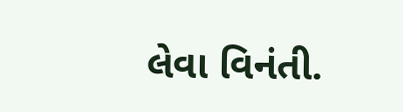લેવા વિનંતી.